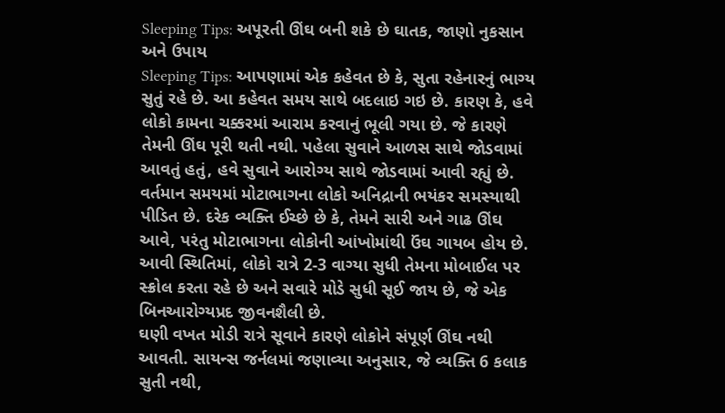Sleeping Tips: અપૂરતી ઊંઘ બની શકે છે ઘાતક, જાણો નુકસાન અને ઉપાય
Sleeping Tips: આપણામાં એક કહેવત છે કે, સુતા રહેનારનું ભાગ્ય સુતું રહે છે. આ કહેવત સમય સાથે બદલાઇ ગઇ છે. કારણ કે, હવે લોકો કામના ચક્કરમાં આરામ કરવાનું ભૂલી ગયા છે. જે કારણે તેમની ઊંઘ પૂરી થતી નથી. પહેલા સુવાને આળસ સાથે જોડવામાં આવતું હતું, હવે સુવાને આરોગ્ય સાથે જોડવામાં આવી રહ્યું છે.
વર્તમાન સમયમાં મોટાભાગના લોકો અનિદ્રાની ભયંકર સમસ્યાથી પીડિત છે. દરેક વ્યક્તિ ઈચ્છે છે કે, તેમને સારી અને ગાઢ ઊંઘ આવે, પરંતુ મોટાભાગના લોકોની આંખોમાંથી ઉંઘ ગાયબ હોય છે. આવી સ્થિતિમાં, લોકો રાત્રે 2-3 વાગ્યા સુધી તેમના મોબાઈલ પર સ્ક્રોલ કરતા રહે છે અને સવારે મોડે સુધી સૂઈ જાય છે, જે એક બિનઆરોગ્યપ્રદ જીવનશૈલી છે.
ઘણી વખત મોડી રાત્રે સૂવાને કારણે લોકોને સંપૂર્ણ ઊંઘ નથી આવતી. સાયન્સ જર્નલમાં જણાવ્યા અનુસાર, જે વ્યક્તિ 6 કલાક સુતી નથી,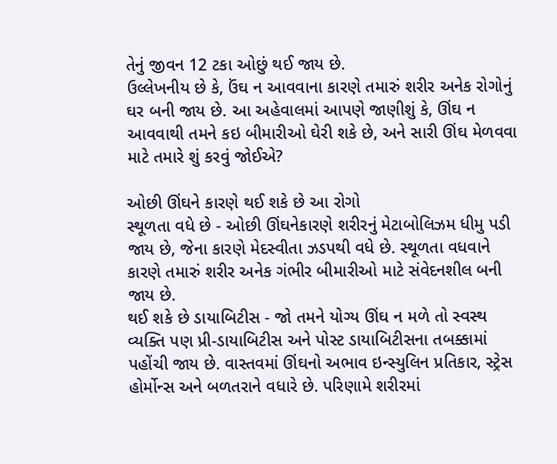તેનું જીવન 12 ટકા ઓછું થઈ જાય છે.
ઉલ્લેખનીય છે કે, ઉંઘ ન આવવાના કારણે તમારું શરીર અનેક રોગોનું ઘર બની જાય છે. આ અહેવાલમાં આપણે જાણીશું કે, ઊંઘ ન આવવાથી તમને કઇ બીમારીઓ ઘેરી શકે છે, અને સારી ઊંઘ મેળવવા માટે તમારે શું કરવું જોઈએ?

ઓછી ઊંઘને કારણે થઈ શકે છે આ રોગો
સ્થૂળતા વધે છે - ઓછી ઊંઘનેકારણે શરીરનું મેટાબોલિઝમ ધીમુ પડી જાય છે, જેના કારણે મેદસ્વીતા ઝડપથી વધે છે. સ્થૂળતા વધવાને કારણે તમારું શરીર અનેક ગંભીર બીમારીઓ માટે સંવેદનશીલ બની જાય છે.
થઈ શકે છે ડાયાબિટીસ - જો તમને યોગ્ય ઊંઘ ન મળે તો સ્વસ્થ વ્યક્તિ પણ પ્રી-ડાયાબિટીસ અને પોસ્ટ ડાયાબિટીસના તબક્કામાં પહોંચી જાય છે. વાસ્તવમાં ઊંઘનો અભાવ ઇન્સ્યુલિન પ્રતિકાર, સ્ટ્રેસ હોર્મોન્સ અને બળતરાને વધારે છે. પરિણામે શરીરમાં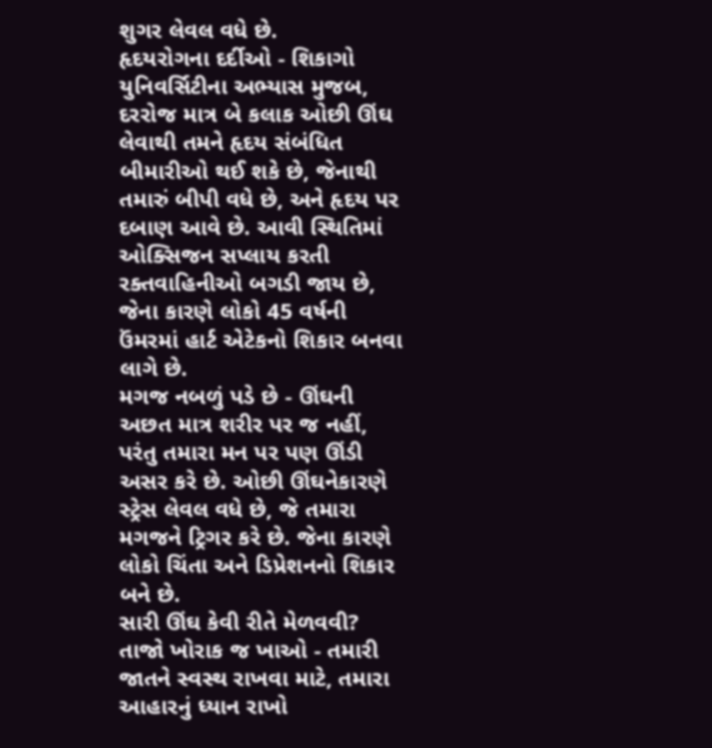શુગર લેવલ વધે છે.
હૃદયરોગના દર્દીઓ - શિકાગો યુનિવર્સિટીના અભ્યાસ મુજબ, દરરોજ માત્ર બે કલાક ઓછી ઊંઘ લેવાથી તમને હૃદય સંબંધિત બીમારીઓ થઈ શકે છે, જેનાથી તમારું બીપી વધે છે, અને હૃદય પર દબાણ આવે છે. આવી સ્થિતિમાં ઓક્સિજન સપ્લાય કરતી રક્તવાહિનીઓ બગડી જાય છે, જેના કારણે લોકો 45 વર્ષની ઉંમરમાં હાર્ટ એટેકનો શિકાર બનવા લાગે છે.
મગજ નબળું પડે છે - ઊંઘની અછત માત્ર શરીર પર જ નહીં, પરંતુ તમારા મન પર પણ ઊંડી અસર કરે છે. ઓછી ઊંઘનેકારણે સ્ટ્રેસ લેવલ વધે છે, જે તમારા મગજને ટ્રિગર કરે છે. જેના કારણે લોકો ચિંતા અને ડિપ્રેશનનો શિકાર બને છે.
સારી ઊંઘ કેવી રીતે મેળવવી?
તાજો ખોરાક જ ખાઓ - તમારી જાતને સ્વસ્થ રાખવા માટે, તમારા આહારનું ધ્યાન રાખો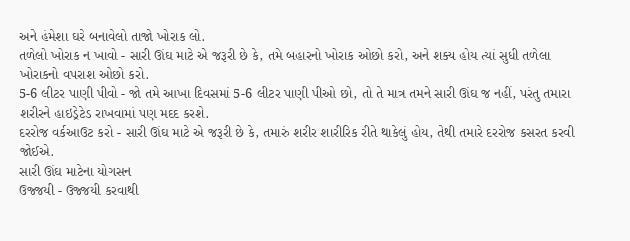અને હંમેશા ઘરે બનાવેલો તાજો ખોરાક લો.
તળેલો ખોરાક ન ખાવો - સારી ઊંઘ માટે એ જરૂરી છે કે, તમે બહારનો ખોરાક ઓછો કરો, અને શક્ય હોય ત્યાં સુધી તળેલા ખોરાકનો વપરાશ ઓછો કરો.
5-6 લીટર પાણી પીવો - જો તમે આખા દિવસમાં 5-6 લીટર પાણી પીઓ છો, તો તે માત્ર તમને સારી ઊંઘ જ નહીં, પરંતુ તમારા શરીરને હાઇડ્રેટેડ રાખવામાં પણ મદદ કરશે.
દરરોજ વર્કઆઉટ કરો - સારી ઊંઘ માટે એ જરૂરી છે કે, તમારું શરીર શારીરિક રીતે થાકેલું હોય, તેથી તમારે દરરોજ કસરત કરવી જોઈએ.
સારી ઊંઘ માટેના યોગસન
ઉજ્જયી - ઉજ્જયી કરવાથી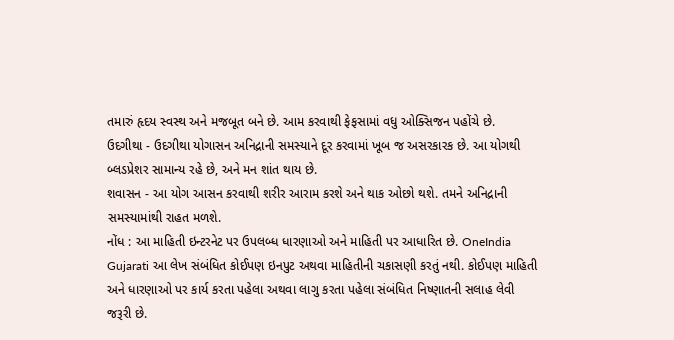તમારું હૃદય સ્વસ્થ અને મજબૂત બને છે. આમ કરવાથી ફેફસામાં વધુ ઓક્સિજન પહોંચે છે.
ઉદગીથા - ઉદગીથા યોગાસન અનિદ્રાની સમસ્યાને દૂર કરવામાં ખૂબ જ અસરકારક છે. આ યોગથી બ્લડપ્રેશર સામાન્ય રહે છે, અને મન શાંત થાય છે.
શવાસન - આ યોગ આસન કરવાથી શરીર આરામ કરશે અને થાક ઓછો થશે. તમને અનિદ્રાની સમસ્યામાંથી રાહત મળશે.
નોંધ : આ માહિતી ઇન્ટરનેટ પર ઉપલબ્ધ ધારણાઓ અને માહિતી પર આધારિત છે. OneIndia Gujarati આ લેખ સંબંધિત કોઈપણ ઇનપુટ અથવા માહિતીની ચકાસણી કરતું નથી. કોઈપણ માહિતી અને ધારણાઓ પર કાર્ય કરતા પહેલા અથવા લાગુ કરતા પહેલા સંબંધિત નિષ્ણાતની સલાહ લેવી જરૂરી છે.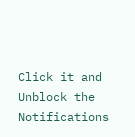Click it and Unblock the Notifications